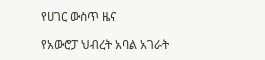የሀገር ውስጥ ዜና

የአውሮፓ ህብረት አባል አገራት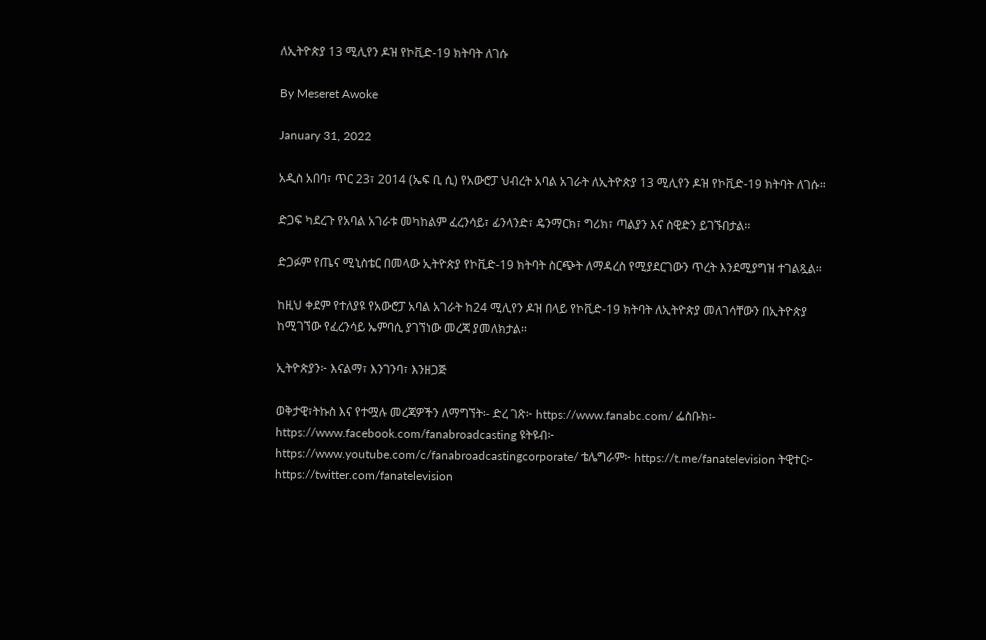ለኢትዮጵያ 13 ሚሊየን ዶዝ የኮቪድ-19 ክትባት ለገሱ

By Meseret Awoke

January 31, 2022

አዲስ አበባ፣ ጥር 23፣ 2014 (ኤፍ ቢ ሲ) የአውሮፓ ህብረት አባል አገራት ለኢትዮጵያ 13 ሚሊየን ዶዝ የኮቪድ-19 ክትባት ለገሱ።

ድጋፍ ካደረጉ የአባል አገራቱ መካከልም ፈረንሳይ፣ ፊንላንድ፣ ዴንማርክ፣ ግሪክ፣ ጣልያን እና ስዊድን ይገኙበታል፡፡

ድጋፉም የጤና ሚኒስቴር በመላው ኢትዮጵያ የኮቪድ-19 ክትባት ስርጭት ለማዳረስ የሚያደርገውን ጥረት እንደሚያግዝ ተገልጿል፡፡

ከዚህ ቀደም የተለያዩ የአውሮፓ አባል አገራት ከ24 ሚሊየን ዶዝ በላይ የኮቪድ-19 ክትባት ለኢትዮጵያ መለገሳቸውን በኢትዮጵያ ከሚገኘው የፈረንሳይ ኤምባሲ ያገኘነው መረጃ ያመለክታል፡፡

ኢትዮጵያን፦ እናልማ፣ እንገንባ፣ እንዘጋጅ

ወቅታዊ፣ትኩስ እና የተሟሉ መረጃዎችን ለማግኘት፡- ድረ ገጽ፦ https://www.fanabc.com/ ፌስቡክ፡- https://www.facebook.com/fanabroadcasting ዩትዩብ፦ https://www.youtube.com/c/fanabroadcastingcorporate/ ቴሌግራም፦ https://t.me/fanatelevision ትዊተር፦ https://twitter.com/fanatelevision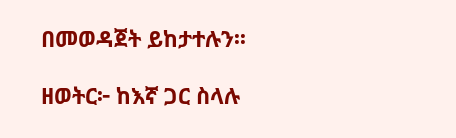በመወዳጀት ይከታተሉን፡፡

ዘወትር፦ ከእኛ ጋር ስላሉ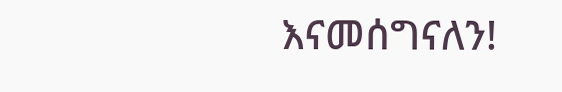እናመሰግናለን!